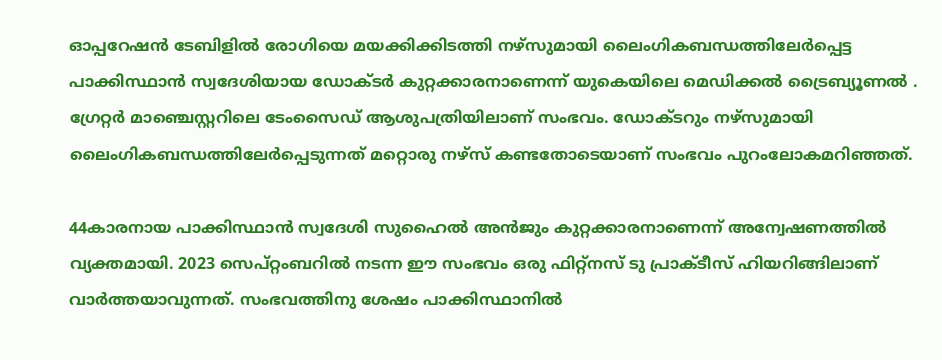ഓപ്പറേഷന്‍ ടേബിളില്‍ രോഗിയെ മയക്കിക്കിടത്തി നഴ്സുമായി ലൈംഗികബന്ധത്തിലേ‍ര്‍പ്പെട്ട പാക്കിസ്ഥാന്‍ സ്വദേശിയായ ഡോക്ടര്‍ കുറ്റക്കാരനാണെന്ന് യുകെയിലെ മെഡിക്കല്‍ ട്രൈബ്യൂണല്‍ . ഗ്രേറ്റര്‍ മാഞ്ചെസ്റ്ററിലെ ടേംസൈഡ് ആശുപത്രിയിലാണ് സംഭവം. ഡോക്ടറും നഴ്സുമായി ലൈംഗികബന്ധത്തിലേര്‍പ്പെടുന്നത് മറ്റൊരു നഴ്സ് കണ്ടതോടെയാണ് സംഭവം പുറംലോകമറിഞ്ഞത്.

44കാരനായ പാക്കിസ്ഥാന്‍ സ്വദേശി സുഹൈല്‍ അന്‍ജും കുറ്റക്കാരനാണെന്ന് അന്വേഷണത്തില്‍ വ്യക്തമായി. 2023 സെപ്റ്റംബറിൽ നടന്ന ഈ സംഭവം ഒരു ഫിറ്റ്നസ് ടു പ്രാക്ടീസ് ഹിയറിങ്ങിലാണ് വാര്‍ത്തയാവുന്നത്. സംഭവത്തിനു ശേഷം പാക്കിസ്ഥാനില്‍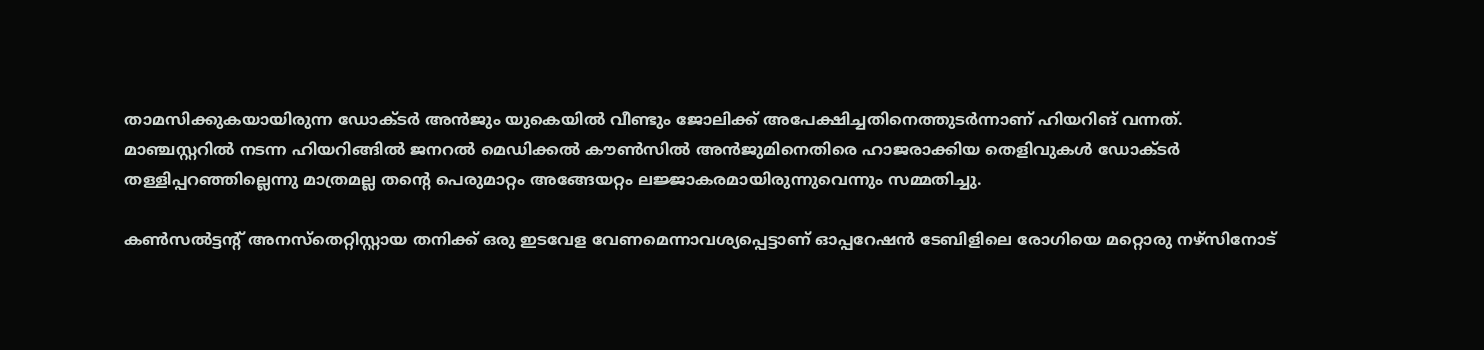താമസിക്കുകയായിരുന്ന ഡോക്ടര്‍ അന്‍ജും യുകെയില്‍ വീണ്ടും ജോലിക്ക് അപേക്ഷിച്ചതിനെത്തുടര്‍ന്നാണ് ഹിയറിങ് വന്നത്. മാഞ്ചസ്റ്ററില്‍ നടന്ന ഹിയറിങ്ങില്‍ ജനറൽ മെഡിക്കൽ കൗൺസിൽ അന്‍ജുമിനെതിരെ ഹാജരാക്കിയ തെളിവുകള്‍ ഡോക്ടര്‍ തള്ളിപ്പറഞ്ഞില്ലെന്നു മാത്രമല്ല തന്‍റെ പെരുമാറ്റം അങ്ങേയറ്റം ലജ്ജാകരമായിരുന്നുവെന്നും സമ്മതിച്ചു.

കണ്‍സല്‍ട്ടന്‍റ് അനസ്തെറ്റിസ്റ്റായ തനിക്ക് ഒരു ഇടവേള വേണമെന്നാവശ്യപ്പെട്ടാണ് ഓപ്പറേഷന്‍ ടേബിളിലെ രോഗിയെ മറ്റൊരു നഴ്സിനോട്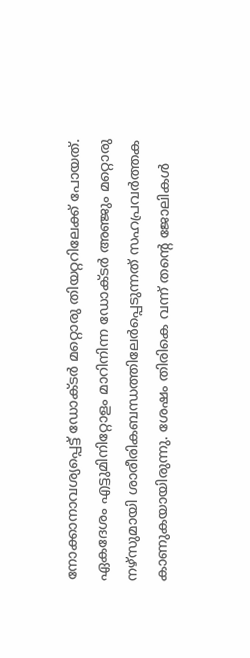നോക്കാനാവശ്യപ്പെട്ട് ഡോക്ടര്‍ മറ്റൊരു തിയറ്ററിലേക്ക് പോയത്. ഏകദേശം എട്ടുമിനിറ്റോളം മാറിനിന്ന ഡോക്ടര്‍ അഞ്ജും മറ്റൊരു നഴ്സുമായി ശാരീരികബന്ധത്തിലേര്‍പ്പെടുന്നത് സഹപ്രവര്‍ത്തക കാണുകയായിരുന്നു. ശേഷം തിരികെ വന്ന് തന്‍റെ ജോലികള്‍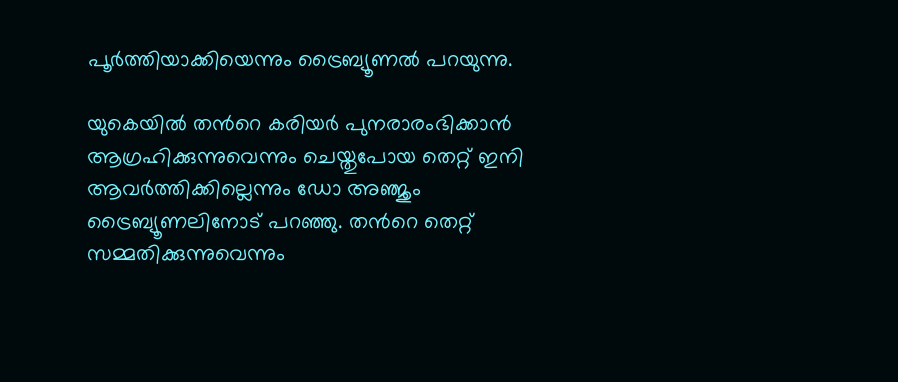പൂര്‍ത്തിയാക്കിയെന്നും ട്രൈബ്യൂണല്‍ പറയുന്നു.

യുകെയിൽ തന്‍റെ കരിയർ പുനരാരംഭിക്കാൻ ആഗ്രഹിക്കുന്നുവെന്നും ചെയ്തുപോയ തെറ്റ് ഇനി ആവര്‍ത്തിക്കില്ലെന്നും ഡോ അഞ്ജും ട്രൈബ്യൂണലിനോട് പറഞ്ഞു. തന്‍റെ തെറ്റ് സമ്മതിക്കുന്നുവെന്നും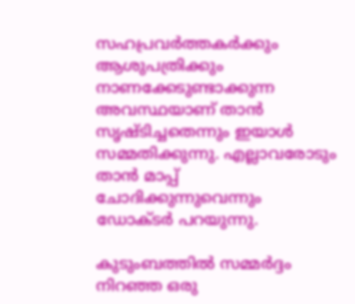സഹപ്രവര്‍ത്തകര്‍ക്കും ആശുപത്രിക്കും നാണക്കേടുണ്ടാക്കുന്ന അവസ്ഥയാണ് താന്‍ സൃഷ്ടിച്ചതെന്നും ഇയാള്‍ സമ്മതിക്കുന്നു. എല്ലാവരോടും താന്‍ മാപ്പ് ചോദിക്കുന്നുവെന്നും ഡോക്ടര്‍ പറയുന്നു.

കുടുംബത്തില്‍ സമ്മര്‍ദ്ദം നിറഞ്ഞ ഒരു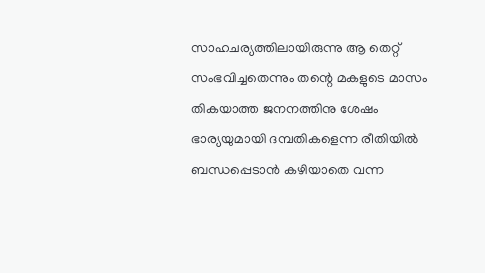സാഹചര്യത്തിലായിരുന്നു ആ തെറ്റ് സംഭവിച്ചതെന്നും തന്റെ മകളുടെ മാസം തികയാത്ത ജനനത്തിനു ശേഷം ഭാര്യയുമായി ദമ്പതികളെന്ന രീതിയില്‍ ബന്ധപ്പെടാന്‍ കഴിയാതെ വന്ന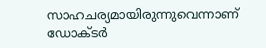സാഹചര്യമായിരുന്നുവെന്നാണ് ഡോക്ടര്‍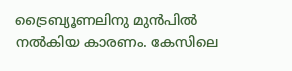ട്രൈബ്യൂണലിനു മുന്‍പില്‍ നല്‍കിയ കാരണം. കേസിലെ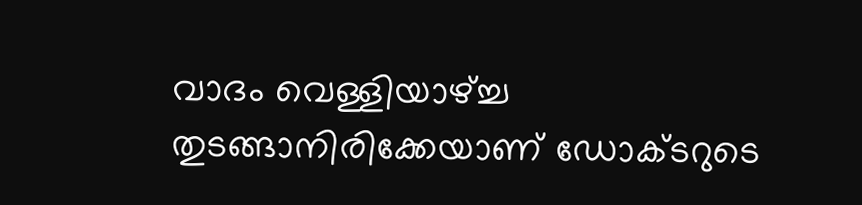വാദം വെള്ളിയാഴ്ച്ച തുടങ്ങാനിരിക്കേയാണ് ഡോക്ടറുടെ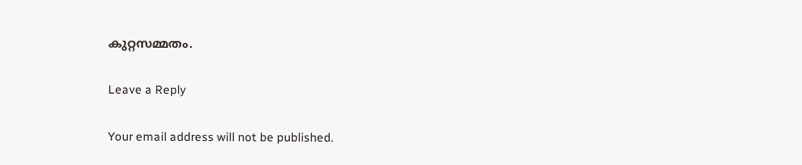കുറ്റസമ്മതം.

Leave a Reply

Your email address will not be published.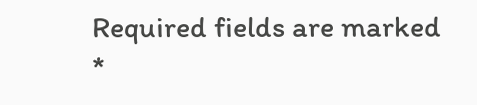Required fields are marked *